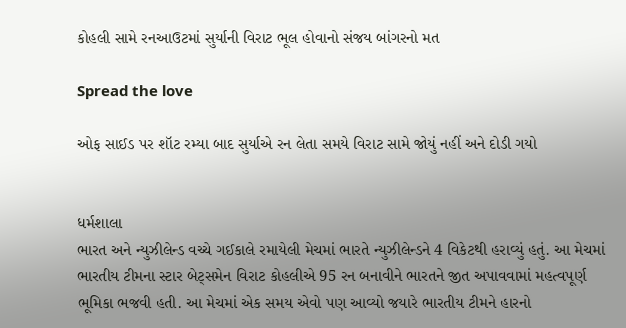કોહલી સામે રનઆઉટમાં સુર્યાની વિરાટ ભૂલ હોવાનો સંજય બાંગરનો મત

Spread the love

ઓફ સાઈડ પર શૉટ રમ્યા બાદ સુર્યાએ રન લેતા સમયે વિરાટ સામે જોયું નહીં અને દોડી ગયો


ધર્મશાલા
ભારત અને ન્યુઝીલેન્ડ વચ્ચે ગઈકાલે રમાયેલી મેચમાં ભારતે ન્યુઝીલેન્ડને 4 વિકેટથી હરાવ્યું હતું. આ મેચમાં ભારતીય ટીમના સ્ટાર બેટ્સમેન વિરાટ કોહલીએ 95 રન બનાવીને ભારતને જીત અપાવવામાં મહત્વપૂર્ણ ભૂમિકા ભજવી હતી. આ મેચમાં એક સમય એવો પણ આવ્યો જયારે ભારતીય ટીમને હારનો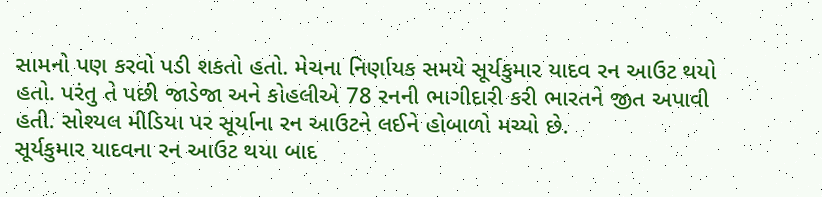સામનો પણ કરવો પડી શકતો હતો. મેચના નિર્ણાયક સમયે સૂર્યકુમાર યાદવ રન આઉટ થયો હતો. પરંતુ તે પછી જાડેજા અને કોહલીએ 78 રનની ભાગીદારી કરી ભારતને જીત અપાવી હતી. સોશ્યલ મીડિયા પર સૂર્યાના રન આઉટને લઈને હોબાળો મચ્યો છે.
સૂર્યકુમાર યાદવના રન આઉટ થયા બાદ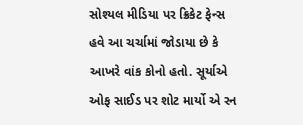સોશ્યલ મીડિયા પર ક્રિકેટ ફેન્સ હવે આ ચર્ચામાં જોડાયા છે કે આખરે વાંક કોનો હતો. સૂર્યાએ ઓફ સાઈડ પર શોટ માર્યો એ રન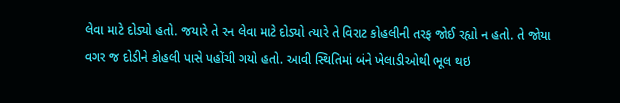લેવા માટે દોડ્યો હતો. જયારે તે રન લેવા માટે દોડ્યો ત્યારે તે વિરાટ કોહલીની તરફ જોઈ રહ્યો ન હતો. તે જોયા વગર જ દોડીને કોહલી પાસે પહોંચી ગયો હતો. આવી સ્થિતિમાં બંને ખેલાડીઓથી ભૂલ થઇ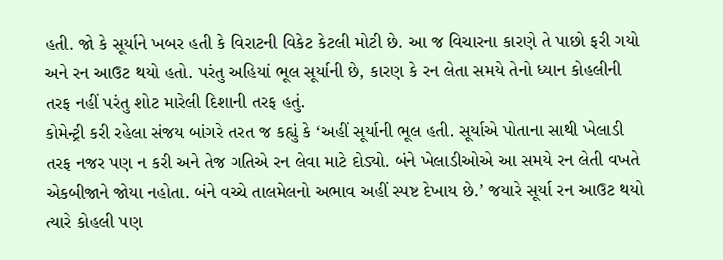હતી. જો કે સૂર્યાને ખબર હતી કે વિરાટની વિકેટ કેટલી મોટી છે. આ જ વિચારના કારણે તે પાછો ફરી ગયો અને રન આઉટ થયો હતો. પરંતુ અહિયાં ભૂલ સૂર્યાની છે, કારણ કે રન લેતા સમયે તેનો ધ્યાન કોહલીની તરફ નહીં પરંતુ શોટ મારેલી દિશાની તરફ હતું.
કોમેન્ટ્રી કરી રહેલા સંજય બાંગરે તરત જ કહ્યું કે ‘અહીં સૂર્યાની ભૂલ હતી. સૂર્યાએ પોતાના સાથી ખેલાડી તરફ નજર પણ ન કરી અને તેજ ગતિએ રન લેવા માટે દોડ્યો. બંને ખેલાડીઓએ આ સમયે રન લેતી વખતે એકબીજાને જોયા નહોતા. બંને વચ્ચે તાલમેલનો અભાવ અહીં સ્પષ્ટ દેખાય છે.’ જયારે સૂર્યા રન આઉટ થયો ત્યારે કોહલી પણ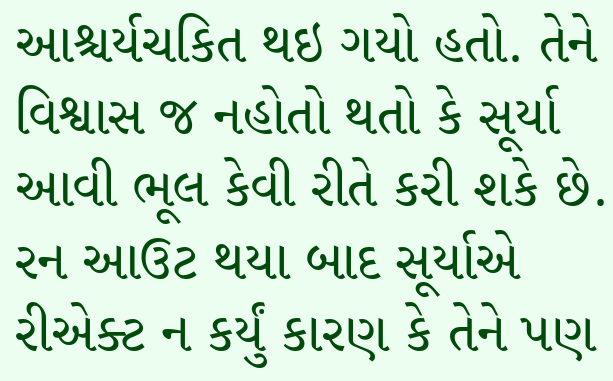આશ્ચર્યચકિત થઇ ગયો હતો. તેને વિશ્વાસ જ નહોતો થતો કે સૂર્યા આવી ભૂલ કેવી રીતે કરી શકે છે. રન આઉટ થયા બાદ સૂર્યાએ રીએક્ટ ન કર્યું કારણ કે તેને પણ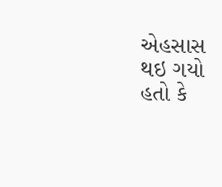એહસાસ થઇ ગયો હતો કે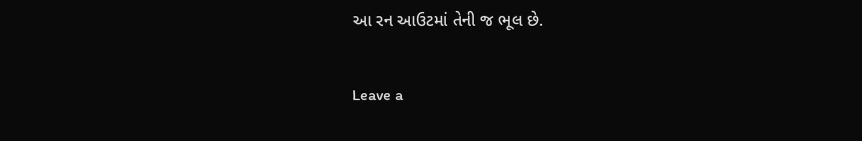આ રન આઉટમાં તેની જ ભૂલ છે.

Leave a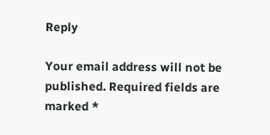Reply

Your email address will not be published. Required fields are marked *